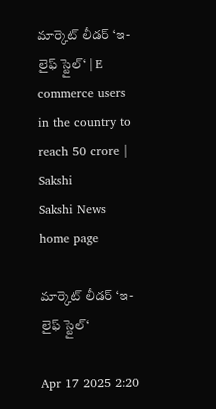మార్కెట్‌ లీడర్‌ ‘ఇ-లైఫ్‌ స్టైల్‌‘ | E commerce users in the country to reach 50 crore | Sakshi
Sakshi News home page

మార్కెట్‌ లీడర్‌ ‘ఇ-లైఫ్‌ స్టైల్‌‘

Apr 17 2025 2:20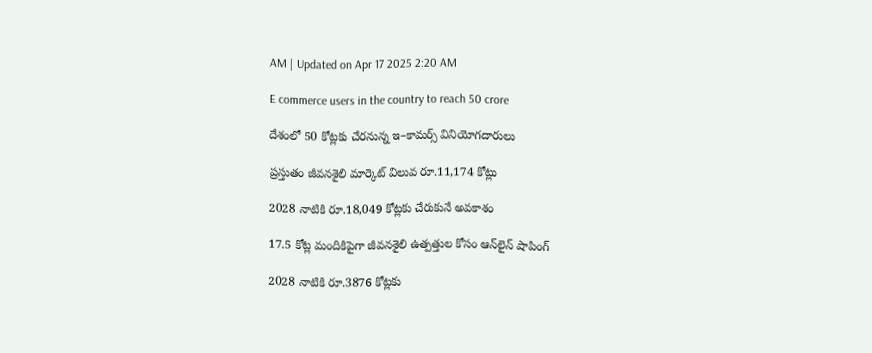AM | Updated on Apr 17 2025 2:20 AM

E commerce users in the country to reach 50 crore

దేశంలో 50 కోట్లకు చేరనున్న ఇ–కామర్స్‌ వినియోగదారులు

ప్రస్తుతం జీవనశైలి మార్కెట్‌ విలువ రూ.11,174 కోట్లు

2028 నాటికి రూ.18,049 కోట్లకు చేరుకునే అవకాశం

17.5 కోట్ల మందికిపైగా జీవనశైలి ఉత్పత్తుల కోసం ఆన్‌లైన్‌ షాపింగ్‌

2028 నాటికి రూ.3876 కోట్లకు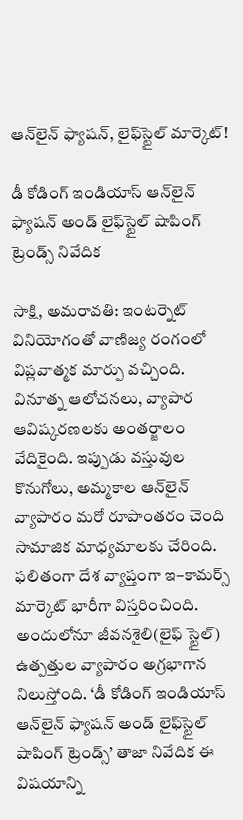ఆన్‌లైన్‌ ఫ్యాషన్, లైఫ్‌స్టైల్‌ మార్కెట్‌!

డీ కోడింగ్‌ ఇండియాస్‌ ఆన్‌లైన్‌ ఫ్యాషన్‌ అండ్‌ లైఫ్‌స్టైల్‌ షాపింగ్‌ ట్రెండ్స్‌ నివేదిక

సాక్షి, అమరావతి: ఇంటర్నెట్‌ వినియోగంతో వాణిజ్య రంగంలో విప్లవాత్మక మార్పు వచ్చింది. వినూత్న ఆలోచనలు, వ్యాపార ఆవిష్కరణలకు అంతర్జాలం వేదికైంది. ఇప్పుడు వస్తువుల కొనుగోలు, అమ్మకాల ఆన్‌లైన్‌ వ్యాపారం మరో రూపాంతరం చెంది సామాజిక మాధ్యమాలకు చేరింది. ఫలితంగా దేశ వ్యాప్తంగా ఇ–కామర్స్‌ మార్కెట్‌ భారీగా విస్తరించింది. అందులోనూ జీవనశైలి(లైఫ్‌ స్టైల్‌) ఉత్పత్తుల వ్యాపారం అగ్రభాగాన నిలుస్తోంది. ‘డీ కోడింగ్‌ ఇండియాస్‌ ఆన్‌లైన్‌ ఫ్యాషన్‌ అండ్‌ లైఫ్‌స్టైల్‌ షాపింగ్‌ ట్రెండ్స్‌’ తాజా నివేదిక ఈ విషయాన్ని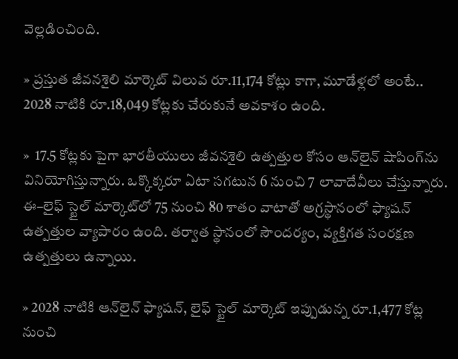వెల్లడించింది.

» ప్రస్తుత జీవనశైలి మార్కెట్‌ విలువ రూ.11,174 కోట్లు కాగా, మూడేళ్లలో అంటే.. 2028 నాటికి రూ.18,049 కోట్లకు చేరుకునే అవకాశం ఉంది.

»  17.5 కోట్లకు పైగా భారతీయులు జీవనశైలి ఉత్పత్తుల కోసం ఆన్‌లైన్‌ షాపింగ్‌ను వినియోగిస్తున్నారు. ఒక్కొక్కరూ ఏటా సగటున 6 నుంచి 7 లావాదేవీలు చేస్తున్నారు. ఈ–లైఫ్‌ స్టైల్‌ మార్కెట్‌లో 75 నుంచి 80 శాతం వాటాతో అగ్రస్థానంలో ఫ్యాషన్‌ ఉత్పత్తుల వ్యాపారం ఉంది. తర్వాత స్థానంలో సౌందర్యం, వ్యక్తిగత సంరక్షణ ఉత్పత్తులు ఉన్నాయి.

» 2028 నాటికి ఆన్‌లైన్‌ ఫ్యాషన్, లైఫ్‌ స్టైల్‌ మార్కెట్‌ ఇప్పుడున్న రూ.1,477 కోట్ల నుంచి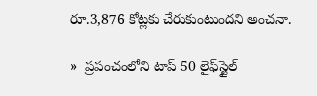రూ.3,876 కోట్లకు చేరుకుంటుందని అంచనా.

»  ప్రపంచంలోని టాప్‌ 50 లైఫ్‌స్టైల్‌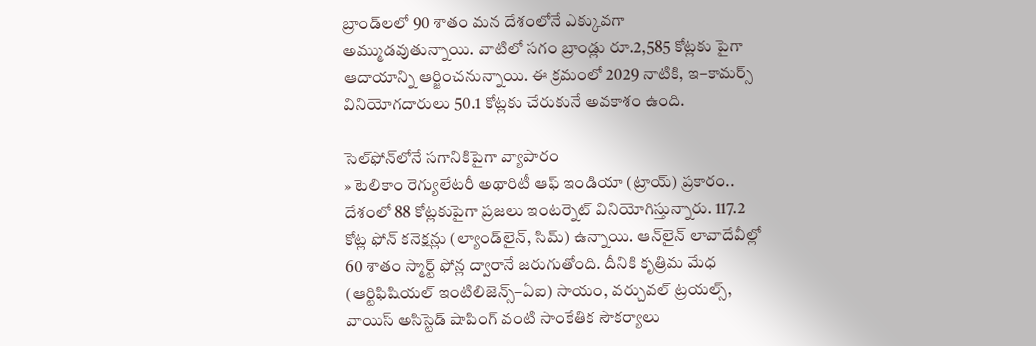బ్రాండ్‌లలో 90 శాతం మన దేశంలోనే ఎక్కువగా అమ్ముడవుతున్నాయి. వాటిలో సగం బ్రాండ్లు రూ.2,585 కోట్లకు పైగా ఆదాయాన్ని ఆర్జించనున్నాయి. ఈ క్రమంలో 2029 నాటికి, ఇ–కామర్స్‌ వినియోగదారులు 50.1 కోట్లకు చేరుకునే అవకాశం ఉంది.

సెల్‌ఫోన్‌లోనే సగానికిపైగా వ్యాపారం
» టెలికాం రెగ్యులేటరీ అథారిటీ ఆఫ్‌ ఇండియా (ట్రాయ్‌) ప్రకారం.. దేశంలో 88 కోట్లకుపైగా ప్రజలు ఇంటర్నెట్‌ వినియోగిస్తున్నారు. 117.2 కోట్ల ఫోన్‌ కనెక్షన్లు (ల్యాండ్‌లైన్, సిమ్‌) ఉన్నాయి. ఆన్‌లైన్‌ లావాదేవీల్లో 60 శాతం స్మార్ట్‌ ఫోన్ల ద్వారానే జరుగుతోంది. దీనికి కృత్రిమ మేధ (ఆర్టిఫిషియల్‌ ఇంటిలిజెన్స్‌–ఏఐ) సాయం, వర్చువల్‌ ట్రయల్స్, వాయిస్‌ అసిస్టెడ్‌ షాపింగ్‌ వంటి సాంకేతిక సౌకర్యాలు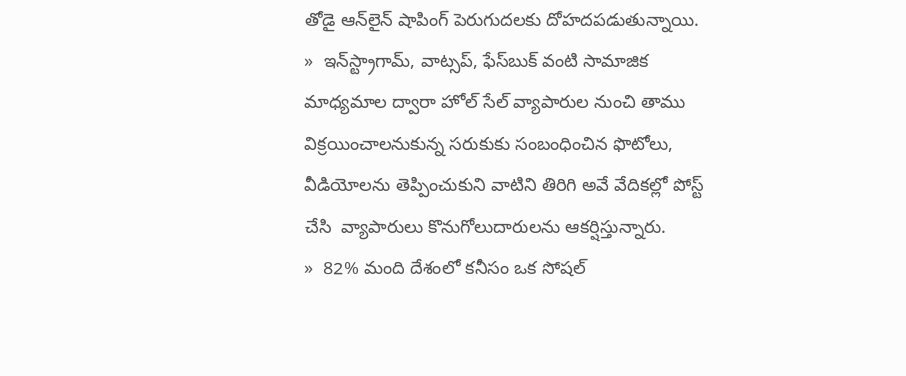తోడై ఆన్‌లైన్‌ షాపింగ్‌ పెరుగుదలకు దోహదపడుతున్నాయి.
»  ఇన్‌స్ట్రాగామ్, వాట్సప్, ఫేస్‌బుక్‌ వంటి సామాజిక మాధ్యమాల ద్వారా హోల్‌ సేల్‌ వ్యాపారుల నుంచి తాము విక్రయించాలనుకున్న సరుకుకు సంబంధించిన ఫొటోలు, వీడియోలను తెప్పించుకుని వాటిని తిరిగి అవే వేదికల్లో పోస్ట్‌ చేసి  వ్యాపారులు కొనుగోలుదారులను ఆకర్షిస్తున్నారు.
»  82% మంది దేశంలో కనీసం ఒక సోషల్‌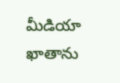మీడియా ఖాతాను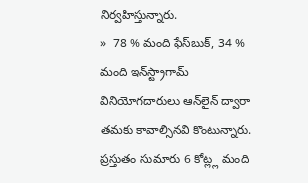నిర్వహిస్తున్నారు.
»  78 % మంది ఫేస్‌బుక్, 34 % మంది ఇన్‌స్ట్రాగామ్‌ వినియోగదారులు ఆన్‌లైన్‌ ద్వారా తమకు కావాల్సినవి కొంటున్నారు. ప్రస్తుతం సుమారు 6 కోట్ల్ల మంది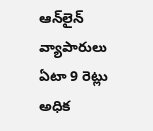ఆన్‌లైన్‌ వ్యాపారులు ఏటా 9 రెట్లు అధిక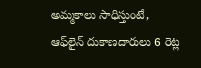అమ్మకాలు సాధిస్తుంటే, ఆఫ్‌లైన్‌ దుకాణదారులు 6 రెట్ల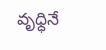వృధ్ధినే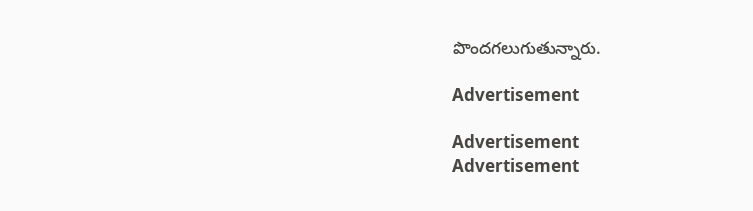పొందగలుగుతున్నారు.

Advertisement

Advertisement
Advertisement